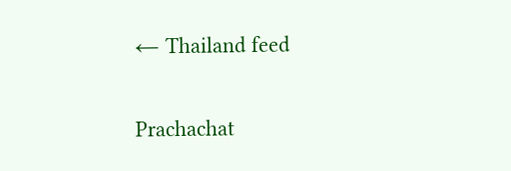← Thailand feed

Prachachat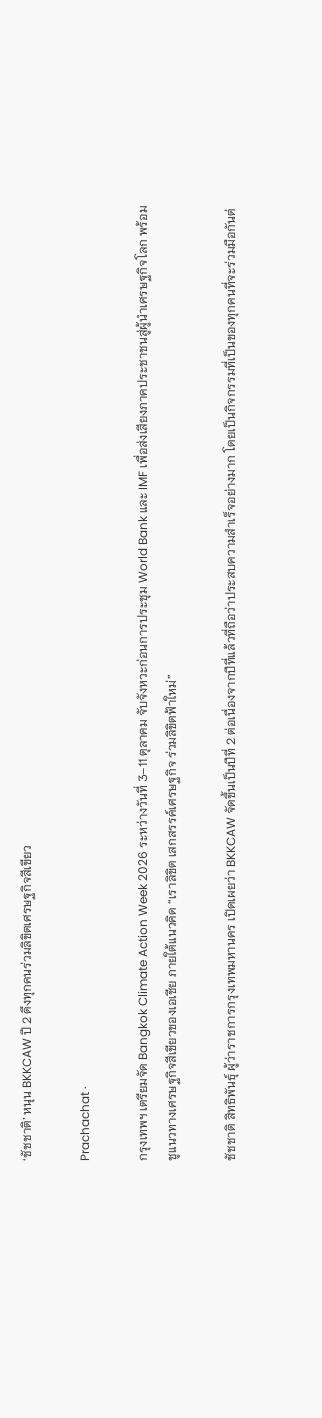‘ชัชชาติ’ หนุน BKKCAW ปี 2 ดึงทุกคนร่วมลิขิตเศรษฐกิจสีเขียว

Prachachat ·

กรุงเทพฯ เตรียมจัด Bangkok Climate Action Week 2026 ระหว่างวันที่ 3–11 ตุลาคม จับจังหวะก่อนการประชุม World Bank และ IMF เพื่อส่งเสียงภาคประชาชนสู่ผู้นำเศรษฐกิจโลก พร้อมชูแนวทางเศรษฐกิจสีเขียวของเอเชีย ภายใต้แนวคิด “เราลิขิต เสกสรรค์เศรษฐกิจ ร่วมลิขิตฟ้าใหม่”

ชัชชาติ สิทธิพันธุ์ ผู้ว่าราชการกรุงเทพมหานคร เปิดเผยว่า BKKCAW จัดขึ้นเป็นปีที่ 2 ต่อเนื่องจากปีที่แล้วที่ถือว่าประสบความสำเร็จอย่างมาก โดยเป็นกิจกรรมที่เป็นของทุกคนที่จะร่วมมือกันต่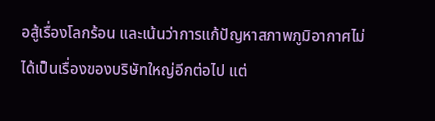อสู้เรื่องโลกร้อน และเน้นว่าการแก้ปัญหาสภาพภูมิอากาศไม่ได้เป็นเรื่องของบริษัทใหญ่อีกต่อไป แต่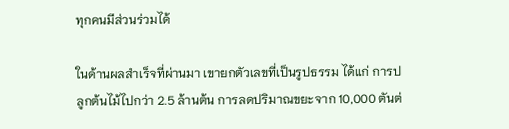ทุกคนมีส่วนร่วมได้

ในด้านผลสำเร็จที่ผ่านมา เขายกตัวเลขที่เป็นรูปธรรม ได้แก่ การปลูกต้นไม้ไปกว่า 2.5 ล้านต้น การลดปริมาณขยะจาก 10,000 ตันต่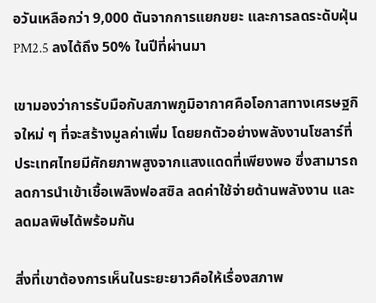อวันเหลือกว่า 9,000 ตันจากการแยกขยะ และการลดระดับฝุ่น PM2.5 ลงได้ถึง 50% ในปีที่ผ่านมา

เขามองว่าการรับมือกับสภาพภูมิอากาศคือโอกาสทางเศรษฐกิจใหม่ ๆ ที่จะสร้างมูลค่าเพิ่ม โดยยกตัวอย่างพลังงานโซลาร์ที่ประเทศไทยมีศักยภาพสูงจากแสงแดดที่เพียงพอ ซึ่งสามารถลดการนำเข้าเชื้อเพลิงฟอสซิล ลดค่าใช้จ่ายด้านพลังงาน และลดมลพิษได้พร้อมกัน

สิ่งที่เขาต้องการเห็นในระยะยาวคือให้เรื่องสภาพ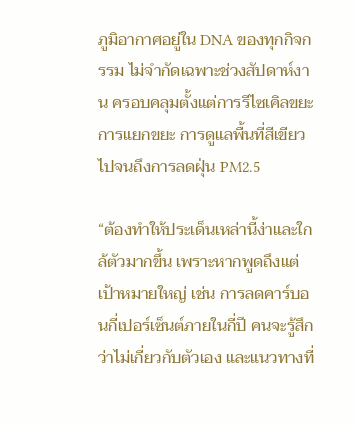ภูมิอากาศอยู่ใน DNA ของทุกกิจกรรม ไม่จำกัดเฉพาะช่วงสัปดาห์งาน ครอบคลุมตั้งแต่การรีไซเคิลขยะ การแยกขยะ การดูแลพื้นที่สีเขียว ไปจนถึงการลดฝุ่น PM2.5

“ต้องทำให้ประเด็นเหล่านี้ง่าและใกล้ตัวมากขึ้น เพราะหากพูดถึงแต่เป้าหมายใหญ่ เช่น การลดคาร์บอนกี่เปอร์เซ็นต์ภายในกี่ปี คนจะรู้สึกว่าไม่เกี่ยวกับตัวเอง และแนวทางที่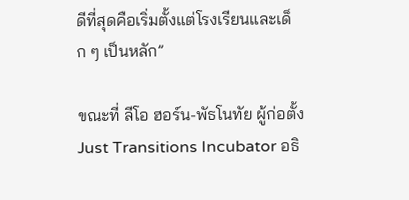ดีที่สุดคือเริ่มตั้งแต่โรงเรียนและเด็ก ๆ เป็นหลัก”

ขณะที่ ลีโอ ฮอร์น-พัธโนทัย ผู้ก่อตั้ง Just Transitions Incubator อธิ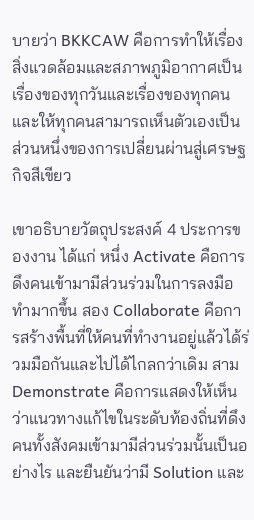บายว่า BKKCAW คือการทำให้เรื่องสิ่งแวดล้อมและสภาพภูมิอากาศเป็นเรื่องของทุกวันและเรื่องของทุกคน และให้ทุกคนสามารถเห็นตัวเองเป็นส่วนหนึ่งของการเปลี่ยนผ่านสู่เศรษฐกิจสีเขียว

เขาอธิบายวัตถุประสงค์ 4 ประการของงาน ได้แก่ หนึ่ง Activate คือการดึงคนเข้ามามีส่วนร่วมในการลงมือทำมากขึ้น สอง Collaborate คือการสร้างพื้นที่ให้คนที่ทำงานอยู่แล้วได้ร่วมมือกันและไปได้ไกลกว่าเดิม สาม Demonstrate คือการแสดงให้เห็นว่าแนวทางแก้ไขในระดับท้องถิ่นที่ดึงคนทั้งสังคมเข้ามามีส่วนร่วมนั้นเป็นอย่างไร และยืนยันว่ามี Solution และ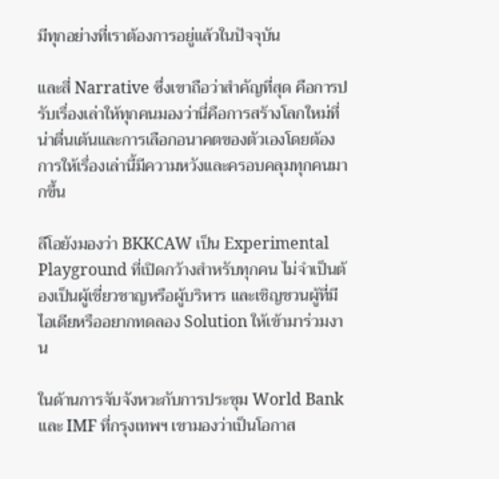มีทุกอย่างที่เราต้องการอยู่แล้วในปัจจุบัน

และสี่ Narrative ซึ่งเขาถือว่าสำคัญที่สุด คือการปรับเรื่องเล่าให้ทุกคนมองว่านี่คือการสร้างโลกใหม่ที่น่าตื่นเต้นและการเลือกอนาคตของตัวเองโดยต้องการให้เรื่องเล่านี้มีความหวังและครอบคลุมทุกคนมากขึ้น

ลีโอยังมองว่า BKKCAW เป็น Experimental Playground ที่เปิดกว้างสำหรับทุกคน ไม่จำเป็นต้องเป็นผู้เชี่ยวชาญหรือผู้บริหาร และเชิญชวนผู้ที่มีไอเดียหรืออยากทดลอง Solution ให้เข้ามาร่วมงาน

ในด้านการจับจังหวะกับการประชุม World Bank และ IMF ที่กรุงเทพฯ เขามองว่าเป็นโอกาส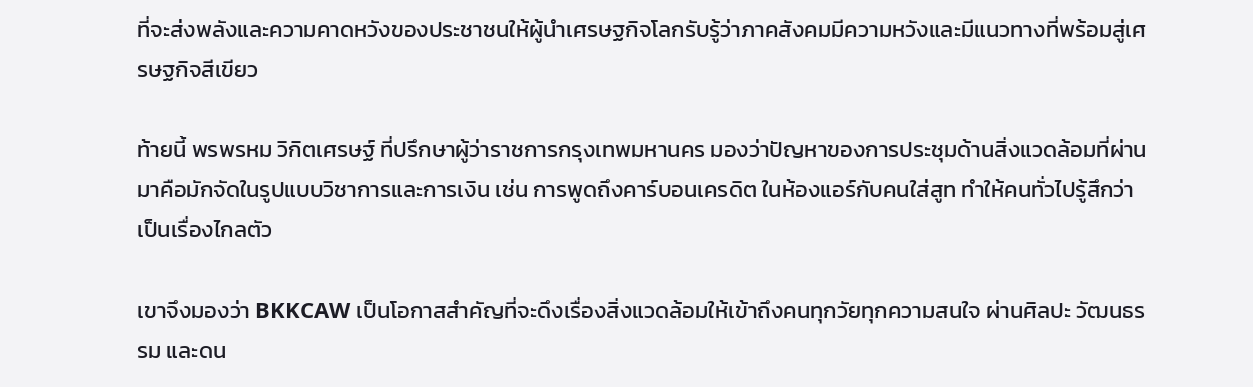ที่จะส่งพลังและความคาดหวังของประชาชนให้ผู้นำเศรษฐกิจโลกรับรู้ว่าภาคสังคมมีความหวังและมีแนวทางที่พร้อมสู่เศรษฐกิจสีเขียว

ท้ายนี้ พรพรหม วิกิตเศรษฐ์ ที่ปรึกษาผู้ว่าราชการกรุงเทพมหานคร มองว่าปัญหาของการประชุมด้านสิ่งแวดล้อมที่ผ่านมาคือมักจัดในรูปแบบวิชาการและการเงิน เช่น การพูดถึงคาร์บอนเครดิต ในห้องแอร์กับคนใส่สูท ทำให้คนทั่วไปรู้สึกว่าเป็นเรื่องไกลตัว

เขาจึงมองว่า BKKCAW เป็นโอกาสสำคัญที่จะดึงเรื่องสิ่งแวดล้อมให้เข้าถึงคนทุกวัยทุกความสนใจ ผ่านศิลปะ วัฒนธรรม และดน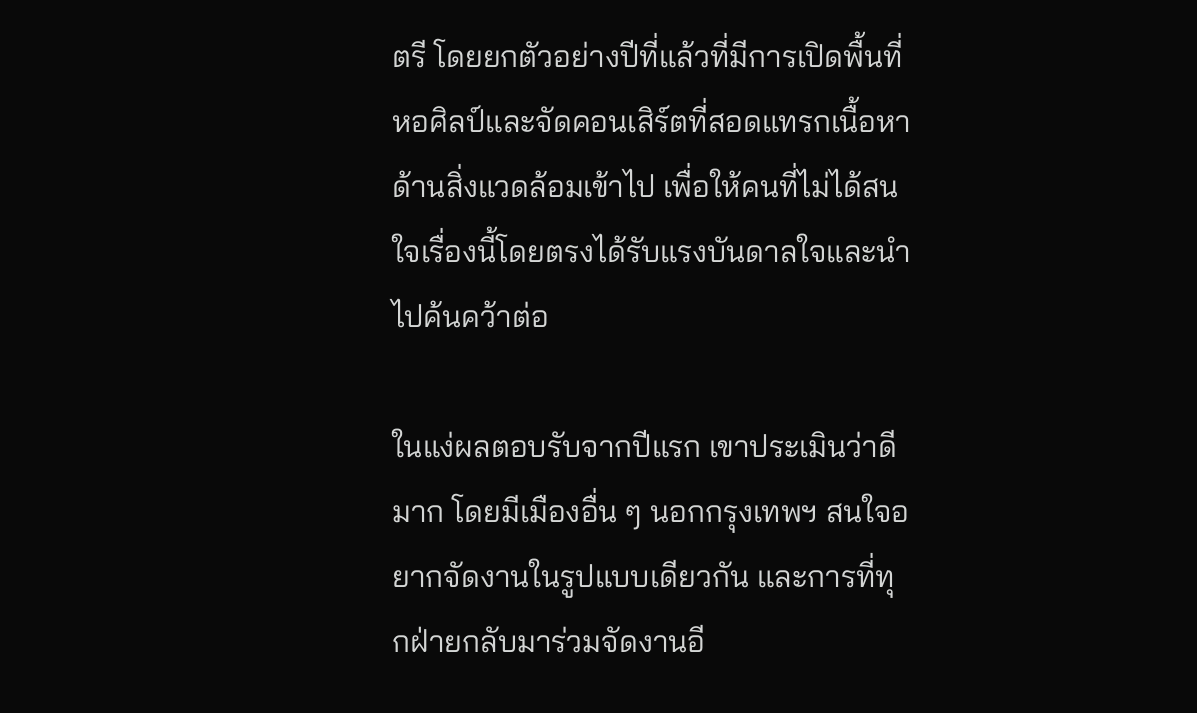ตรี โดยยกตัวอย่างปีที่แล้วที่มีการเปิดพื้นที่หอศิลป์และจัดคอนเสิร์ตที่สอดแทรกเนื้อหาด้านสิ่งแวดล้อมเข้าไป เพื่อให้คนที่ไม่ได้สนใจเรื่องนี้โดยตรงได้รับแรงบันดาลใจและนำไปค้นคว้าต่อ

ในแง่ผลตอบรับจากปีแรก เขาประเมินว่าดีมาก โดยมีเมืองอื่น ๆ นอกกรุงเทพฯ สนใจอยากจัดงานในรูปแบบเดียวกัน และการที่ทุกฝ่ายกลับมาร่วมจัดงานอี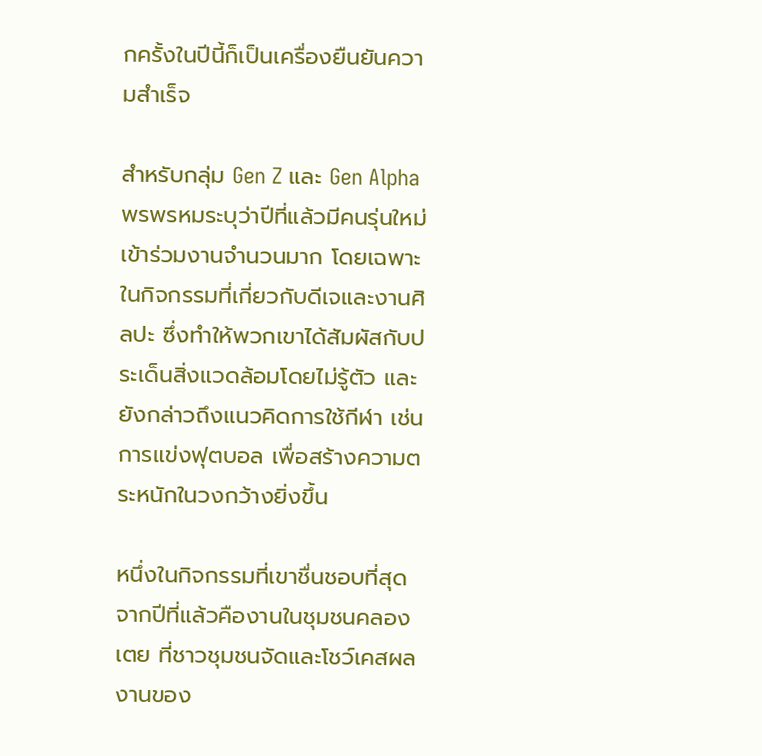กครั้งในปีนี้ก็เป็นเครื่องยืนยันความสำเร็จ

สำหรับกลุ่ม Gen Z และ Gen Alpha พรพรหมระบุว่าปีที่แล้วมีคนรุ่นใหม่เข้าร่วมงานจำนวนมาก โดยเฉพาะในกิจกรรมที่เกี่ยวกับดีเจและงานศิลปะ ซึ่งทำให้พวกเขาได้สัมผัสกับประเด็นสิ่งแวดล้อมโดยไม่รู้ตัว และยังกล่าวถึงแนวคิดการใช้กีฬา เช่น การแข่งฟุตบอล เพื่อสร้างความตระหนักในวงกว้างยิ่งขึ้น

หนึ่งในกิจกรรมที่เขาชื่นชอบที่สุดจากปีที่แล้วคืองานในชุมชนคลองเตย ที่ชาวชุมชนจัดและโชว์เคสผลงานของ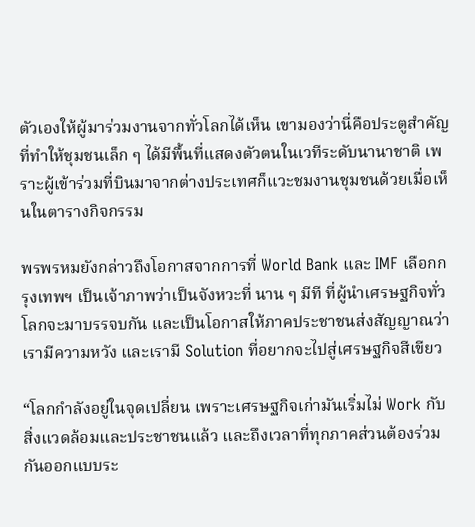ตัวเองให้ผู้มาร่วมงานจากทั่วโลกได้เห็น เขามองว่านี่คือประตูสำคัญที่ทำให้ชุมชนเล็ก ๆ ได้มีพื้นที่แสดงตัวตนในเวทีระดับนานาชาติ เพราะผู้เข้าร่วมที่บินมาจากต่างประเทศก็แวะชมงานชุมชนด้วยเมื่อเห็นในตารางกิจกรรม

พรพรหมยังกล่าวถึงโอกาสจากการที่ World Bank และ IMF เลือกกรุงเทพฯ เป็นเจ้าภาพว่าเป็นจังหวะที่ นาน ๆ มีที ที่ผู้นำเศรษฐกิจทั่วโลกจะมาบรรจบกัน และเป็นโอกาสให้ภาคประชาชนส่งสัญญาณว่าเรามีความหวัง และเรามี Solution ที่อยากจะไปสู่เศรษฐกิจสีเขียว

“โลกกำลังอยู่ในจุดเปลี่ยน เพราะเศรษฐกิจเก่ามันเริ่มไม่ Work กับสิ่งแวดล้อมและประชาชนแล้ว และถึงเวลาที่ทุกภาคส่วนต้องร่วมกันออกแบบระ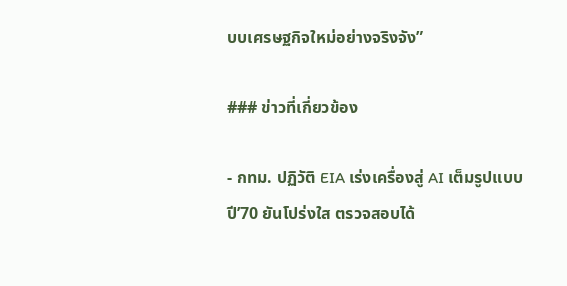บบเศรษฐกิจใหม่อย่างจริงจัง”

### ข่าวที่เกี่ยวข้อง

- กทม. ปฏิวัติ EIA เร่งเครื่องสู่ AI เต็มรูปแบบปี’70 ยันโปร่งใส ตรวจสอบได้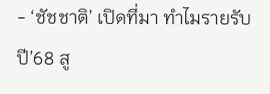- ‘ชัชชาติ’ เปิดที่มา ทำไมรายรับปี’68 สู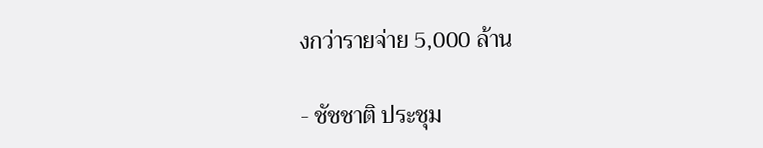งกว่ารายจ่าย 5,000 ล้าน

- ชัชชาติ ประชุม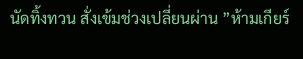นัดทิ้งทวน สั่งเข้มช่วงเปลี่ยนผ่าน ”ห้ามเกียร์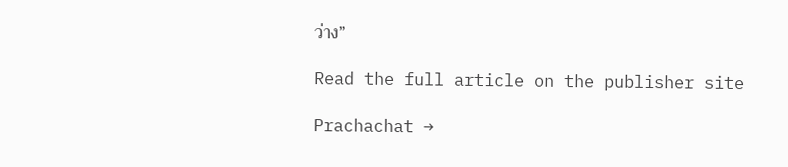ว่าง”

Read the full article on the publisher site

Prachachat →